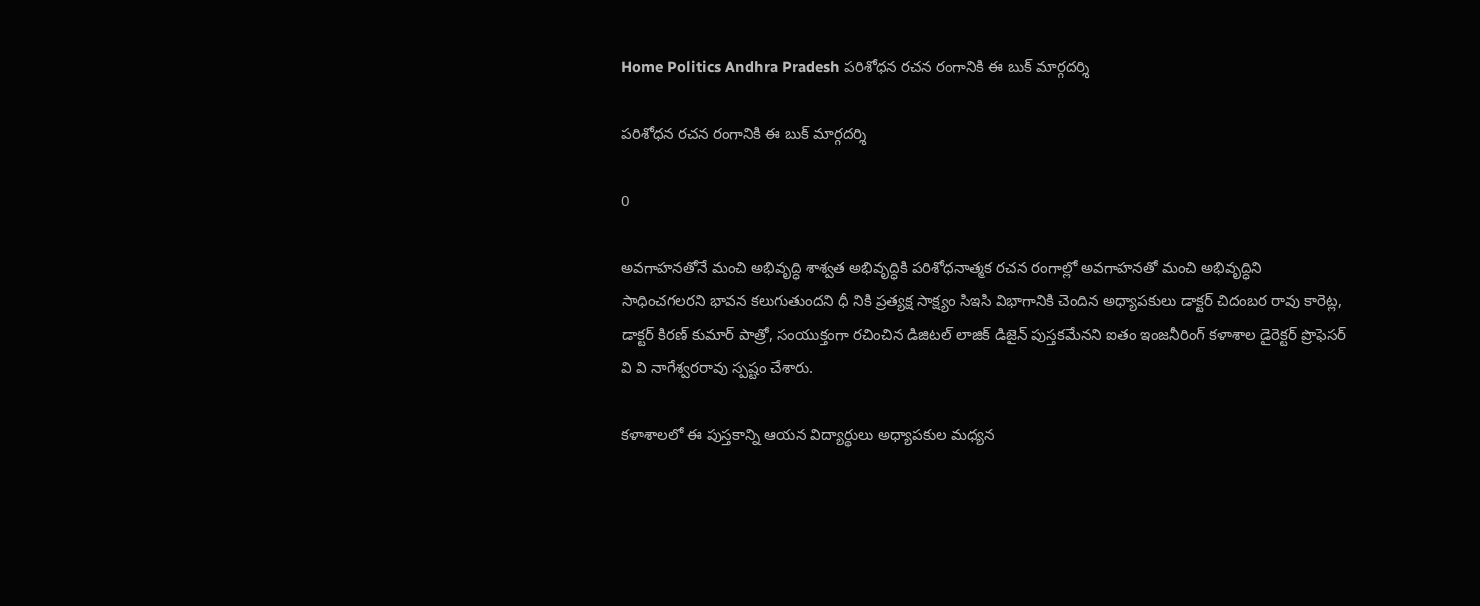Home Politics Andhra Pradesh పరిశోధన రచన రంగానికి ఈ బుక్ మార్గదర్శి

పరిశోధన రచన రంగానికి ఈ బుక్ మార్గదర్శి

0

అవగాహనతోనే మంచి అభివృద్ధి శాశ్వత అభివృద్ధికి పరిశోధనాత్మక రచన రంగాల్లో అవగాహనతో మంచి అభివృద్ధిని సాధించగలరని భావన కలుగుతుందని ధీ నికి ప్రత్యక్ష సాక్ష్యం సిఇసి విభాగానికి చెందిన అధ్యాపకులు డాక్టర్ చిదంబర రావు కారెట్ల, డాక్టర్ కిరణ్ కుమార్ పాత్రో, సంయుక్తంగా రచించిన డిజిటల్ లాజిక్ డిజైన్ పుస్తకమేనని ఐతం ఇంజనీరింగ్ కళాశాల డైరెక్టర్ ప్రొఫెసర్ వి వి నాగేశ్వరరావు స్పష్టం చేశారు.

కళాశాలలో ఈ పుస్తకాన్ని ఆయన విద్యార్థులు అధ్యాపకుల మధ్యన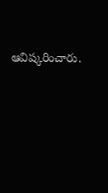ఆవిష్కరించారు.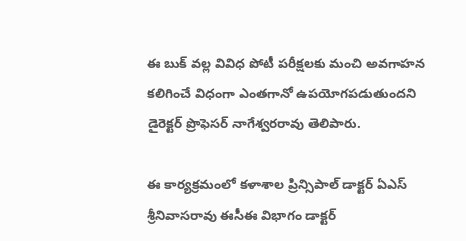ఈ బుక్ వల్ల వివిధ పోటీ పరీక్షలకు మంచి అవగాహన కలిగించే విధంగా ఎంతగానో ఉపయోగపడుతుందని డైరెక్టర్ ప్రొఫెసర్ నాగేశ్వరరావు తెలిపారు.

ఈ కార్యక్రమంలో కళాశాల ప్రిన్సిపాల్ డాక్టర్ ఏఎస్ శ్రీనివాసరావు ఈసీఈ విభాగం డాక్టర్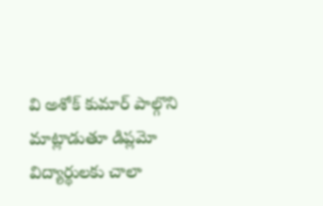వి అశోక్ కుమార్ పాల్గొని మాట్లాడుతూ డిప్లమో విద్యార్థులకు చాలా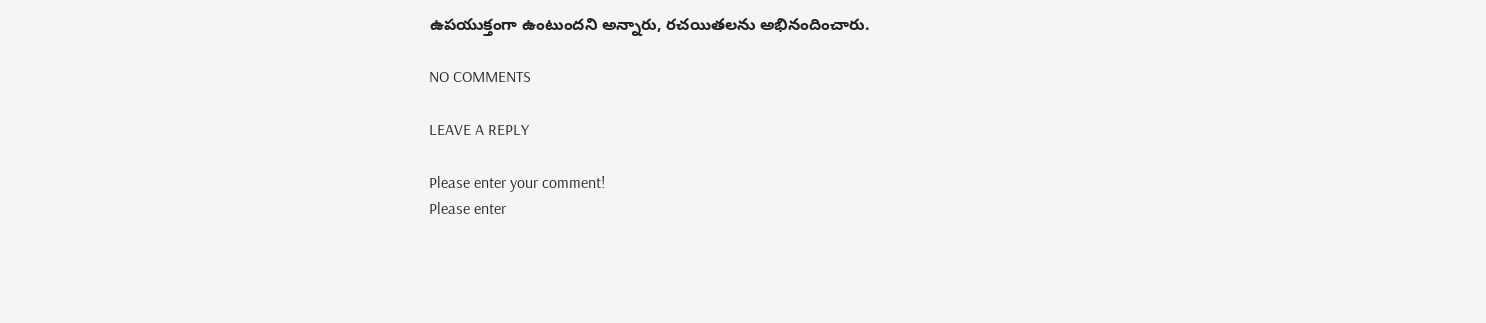ఉపయుక్తంగా ఉంటుందని అన్నారు, రచయితలను అభినందించారు.

NO COMMENTS

LEAVE A REPLY

Please enter your comment!
Please enter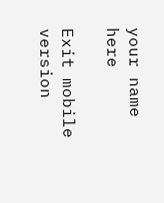your name here

Exit mobile version